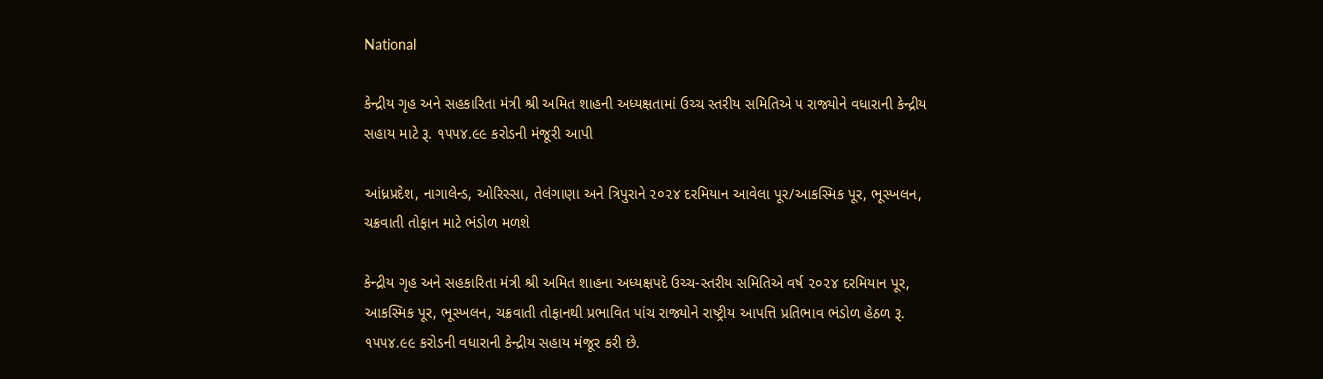National

કેન્દ્રીય ગૃહ અને સહકારિતા મંત્રી શ્રી અમિત શાહની અધ્યક્ષતામાં ઉચ્ચ સ્તરીય સમિતિએ ૫ રાજ્યોને વધારાની કેન્દ્રીય સહાય માટે રૂ. ૧૫૫૪.૯૯ કરોડની મંજૂરી આપી

આંધ્રપ્રદેશ, નાગાલેન્ડ, ઓરિસ્સા, તેલંગાણા અને ત્રિપુરાને ૨૦૨૪ દરમિયાન આવેલા પૂર/આકસ્મિક પૂર, ભૂસ્ખલન, ચક્રવાતી તોફાન માટે ભંડોળ મળશે

કેન્દ્રીય ગૃહ અને સહકારિતા મંત્રી શ્રી અમિત શાહના અધ્યક્ષપદે ઉચ્ચ-સ્તરીય સમિતિએ વર્ષ ૨૦૨૪ દરમિયાન પૂર, આકસ્મિક પૂર, ભૂસ્ખલન, ચક્રવાતી તોફાનથી પ્રભાવિત પાંચ રાજ્યોને રાષ્ટ્રીય આપત્તિ પ્રતિભાવ ભંડોળ હેઠળ રૂ. ૧૫૫૪.૯૯ કરોડની વધારાની કેન્દ્રીય સહાય મંજૂર કરી છે.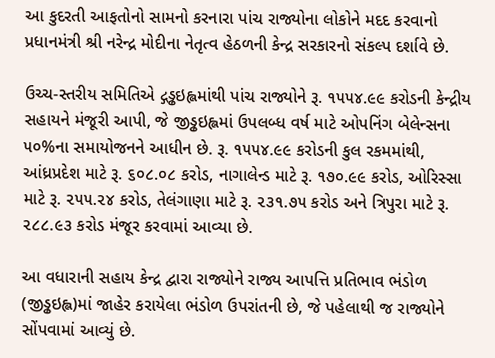આ કુદરતી આફતોનો સામનો કરનારા પાંચ રાજ્યોના લોકોને મદદ કરવાનો પ્રધાનમંત્રી શ્રી નરેન્દ્ર મોદીના નેતૃત્વ હેઠળની કેન્દ્ર સરકારનો સંકલ્પ દર્શાવે છે.

ઉચ્ચ-સ્તરીય સમિતિએ દ્ગડ્ઢઇહ્લમાંથી પાંચ રાજ્યોને રૂ. ૧૫૫૪.૯૯ કરોડની કેન્દ્રીય સહાયને મંજૂરી આપી, જે જીડ્ઢઇહ્લમાં ઉપલબ્ધ વર્ષ માટે ઓપનિંગ બેલેન્સના ૫૦%ના સમાયોજનને આધીન છે. રૂ. ૧૫૫૪.૯૯ કરોડની કુલ રકમમાંથી, આંધ્રપ્રદેશ માટે રૂ. ૬૦૮.૦૮ કરોડ, નાગાલેન્ડ માટે રૂ. ૧૭૦.૯૯ કરોડ, ઓરિસ્સા માટે રૂ. ૨૫૫.૨૪ કરોડ, તેલંગાણા માટે રૂ. ૨૩૧.૭૫ કરોડ અને ત્રિપુરા માટે રૂ. ૨૮૮.૯૩ કરોડ મંજૂર કરવામાં આવ્યા છે.

આ વધારાની સહાય કેન્દ્ર દ્વારા રાજ્યોને રાજ્ય આપત્તિ પ્રતિભાવ ભંડોળ (જીડ્ઢઇહ્લ)માં જાહેર કરાયેલા ભંડોળ ઉપરાંતની છે, જે પહેલાથી જ રાજ્યોને સોંપવામાં આવ્યું છે.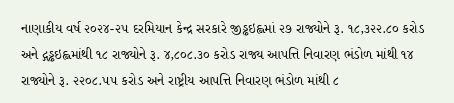નાણાકીય વર્ષ ૨૦૨૪-૨૫ દરમિયાન કેન્દ્ર સરકારે જીડ્ઢઇહ્લમાં ૨૭ રાજ્યોને રૂ. ૧૮,૩૨૨.૮૦ કરોડ અને દ્ગડ્ઢઇહ્લમાંથી ૧૮ રાજ્યોને રૂ. ૪,૮૦૮.૩૦ કરોડ રાજ્ય આપત્તિ નિવારણ ભંડોળ માંથી ૧૪ રાજ્યોને રૂ. ૨૨૦૮.૫૫ કરોડ અને રાષ્ટ્રીય આપત્તિ નિવારણ ભંડોળ માંથી ૮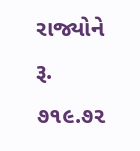રાજ્યોને રૂ. ૭૧૯.૭૨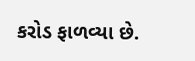કરોડ ફાળવ્યા છે.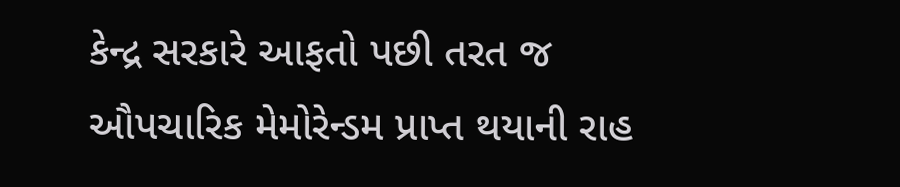કેન્દ્ર સરકારે આફતો પછી તરત જ ઔપચારિક મેમોરેન્ડમ પ્રાપ્ત થયાની રાહ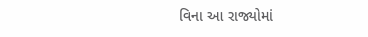વિના આ રાજ્યોમાં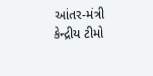આંતર-મંત્રી કેન્દ્રીય ટીમો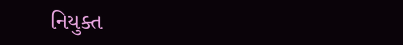નિયુક્ત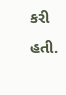કરી હતી.